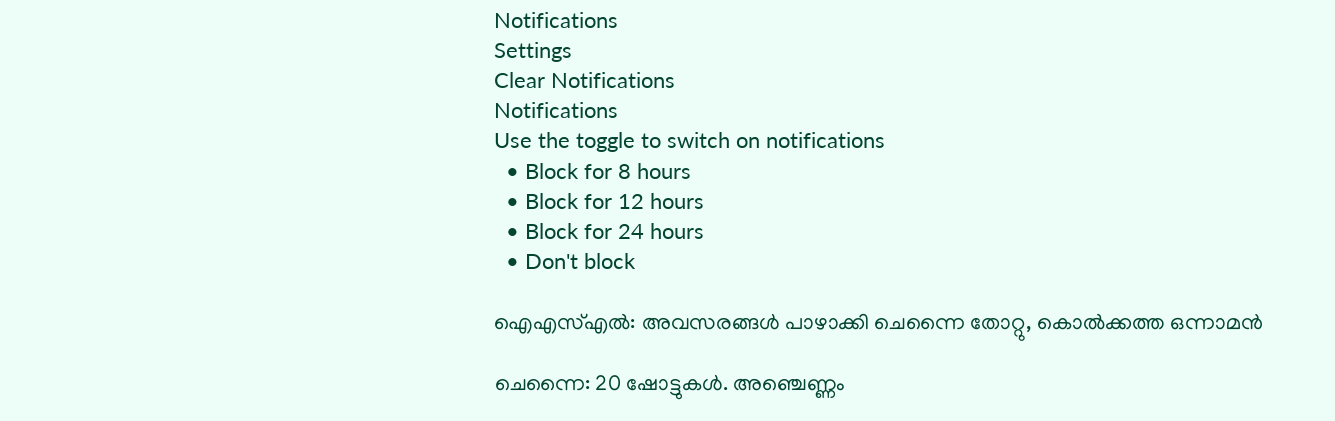Notifications
Settings
Clear Notifications
Notifications
Use the toggle to switch on notifications
  • Block for 8 hours
  • Block for 12 hours
  • Block for 24 hours
  • Don't block

ഐഎസ്എല്‍: അവസരങ്ങള്‍ പാഴാക്കി ചെന്നൈ തോറ്റു, കൊല്‍ക്കത്ത ഒന്നാമന്‍

ചെന്നൈ: 20 ഷോട്ടുകള്‍. അഞ്ചെണ്ണം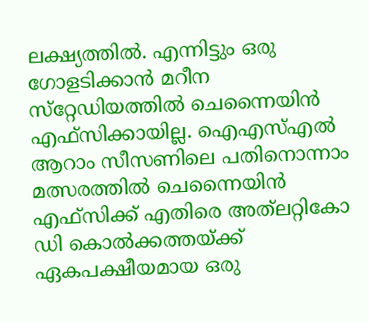ലക്ഷ്യത്തില്‍. എന്നിട്ടും ഒരു ഗോളടിക്കാന്‍ മറീന സ്‌റ്റേഡിയത്തില്‍ ചെന്നൈയിന്‍ എഫ്‌സിക്കായില്ല. ഐഎസ്എല്‍ ആറാം സീസണിലെ പതിനൊന്നാം മത്സരത്തില്‍ ചെന്നൈയിന്‍ എഫ്‌സിക്ക് എതിരെ അത്‌ലറ്റികോ ഡി കൊല്‍ക്കത്തയ്ക്ക് ഏകപക്ഷീയമായ ഒരു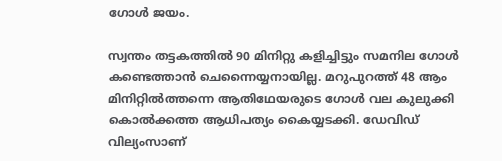ഗോള്‍ ജയം.

സ്വന്തം തട്ടകത്തില്‍ 90 മിനിറ്റു കളിച്ചിട്ടും സമനില ഗോള്‍ കണ്ടെത്താന്‍ ചെന്നൈയ്യനായില്ല. മറുപുറത്ത് 48 ആം മിനിറ്റില്‍ത്തന്നെ ആതിഥേയരുടെ ഗോള്‍ വല കുലുക്കി കൊല്‍ക്കത്ത ആധിപത്യം കൈയ്യടക്കി. ഡേവിഡ് വില്യംസാണ്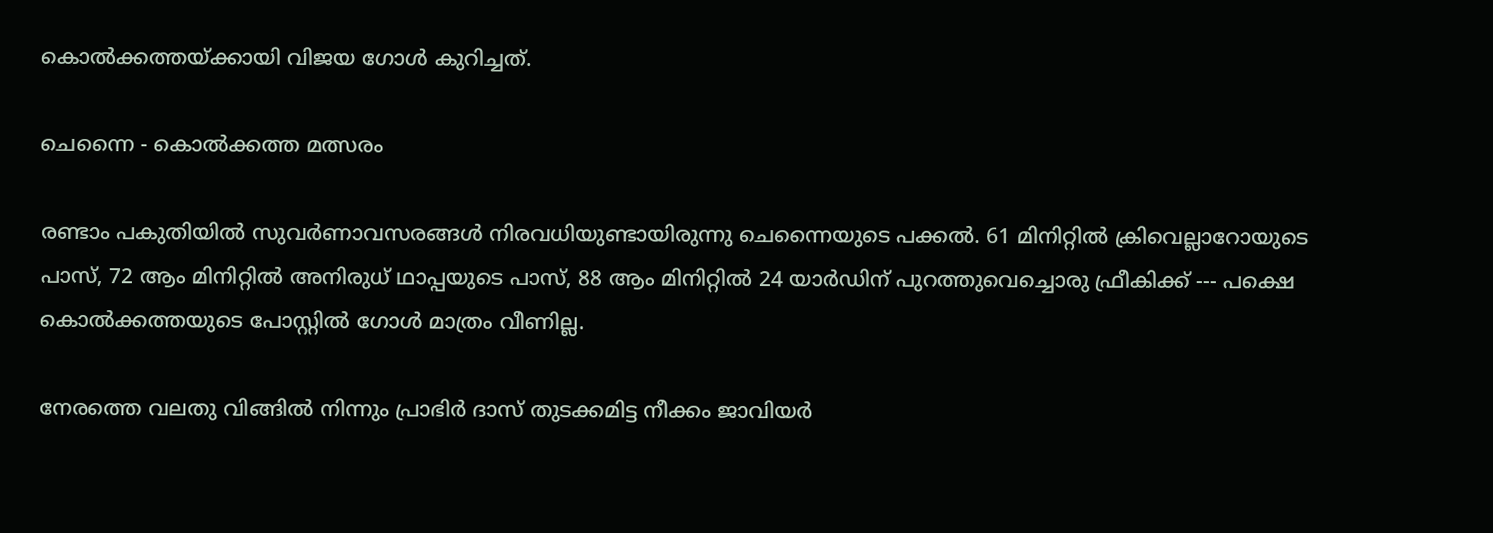കൊല്‍ക്കത്തയ്ക്കായി വിജയ ഗോള്‍ കുറിച്ചത്.

ചെന്നൈ - കൊൽക്കത്ത മത്സരം

രണ്ടാം പകുതിയില്‍ സുവര്‍ണാവസരങ്ങള്‍ നിരവധിയുണ്ടായിരുന്നു ചെന്നൈയുടെ പക്കല്‍. 61 മിനിറ്റില്‍ ക്രിവെല്ലാറോയുടെ പാസ്, 72 ആം മിനിറ്റില്‍ അനിരുധ് ഥാപ്പയുടെ പാസ്, 88 ആം മിനിറ്റില്‍ 24 യാര്‍ഡിന് പുറത്തുവെച്ചൊരു ഫ്രീകിക്ക് --- പക്ഷെ കൊല്‍ക്കത്തയുടെ പോസ്റ്റില്‍ ഗോള്‍ മാത്രം വീണില്ല.

നേരത്തെ വലതു വിങ്ങില്‍ നിന്നും പ്രാഭിര്‍ ദാസ് തുടക്കമിട്ട നീക്കം ജാവിയര്‍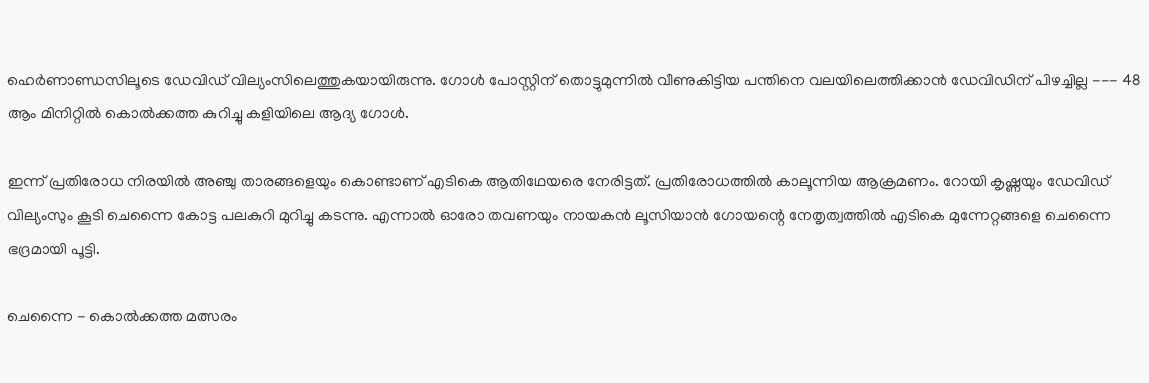ഹെര്‍ണാണ്ഡസിലൂടെ ഡേവിഡ് വില്യംസിലെത്തുകയായിരുന്നു. ഗോള്‍ പോസ്റ്റിന് തൊട്ടുമുന്നില്‍ വീണുകിട്ടിയ പന്തിനെ വലയിലെത്തിക്കാന്‍ ഡേവിഡിന് പിഴച്ചില്ല --- 48 ആം മിനിറ്റില്‍ കൊല്‍ക്കത്ത കുറിച്ചു കളിയിലെ ആദ്യ ഗോള്‍.

ഇന്ന് പ്രതിരോധ നിരയില്‍ അഞ്ചു താരങ്ങളെയും കൊണ്ടാണ് എടികെ ആതിഥേയരെ നേരിട്ടത്. പ്രതിരോധത്തില്‍ കാലൂന്നിയ ആക്രമണം. റോയി കൃഷ്ണയും ഡേവിഡ് വില്യംസും കൂടി ചെന്നൈ കോട്ട പലകുറി മുറിച്ചു കടന്നു. എന്നാല്‍ ഓരോ തവണയും നായകന്‍ ലൂസിയാന്‍ ഗോയന്റെ നേതൃത്വത്തില്‍ എടികെ മുന്നേറ്റങ്ങളെ ചെന്നൈ ഭദ്രമായി പൂട്ടി.

ചെന്നൈ - കൊൽക്കത്ത മത്സരം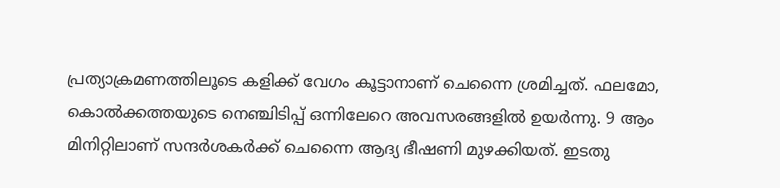പ്രത്യാക്രമണത്തിലൂടെ കളിക്ക് വേഗം കൂട്ടാനാണ് ചെന്നൈ ശ്രമിച്ചത്. ഫലമോ, കൊല്‍ക്കത്തയുടെ നെഞ്ചിടിപ്പ് ഒന്നിലേറെ അവസരങ്ങളില്‍ ഉയര്‍ന്നു. 9 ആം മിനിറ്റിലാണ് സന്ദര്‍ശകര്‍ക്ക് ചെന്നൈ ആദ്യ ഭീഷണി മുഴക്കിയത്. ഇടതു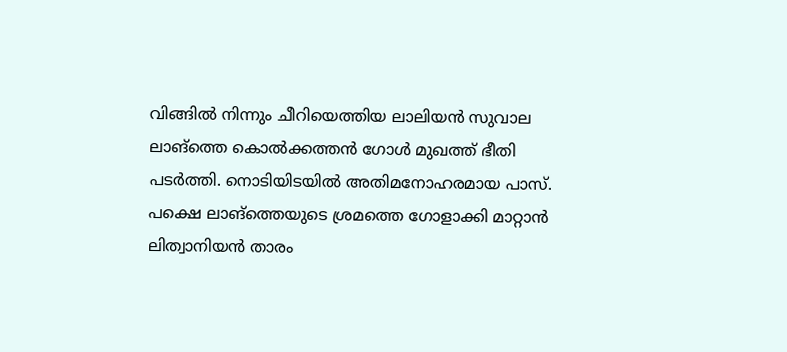വിങ്ങില്‍ നിന്നും ചീറിയെത്തിയ ലാലിയന്‍ സുവാല ലാങ്‌ത്തെ കൊല്‍ക്കത്തന്‍ ഗോള്‍ മുഖത്ത് ഭീതി പടര്‍ത്തി. നൊടിയിടയില്‍ അതിമനോഹരമായ പാസ്. പക്ഷെ ലാങ്‌ത്തെയുടെ ശ്രമത്തെ ഗോളാക്കി മാറ്റാന്‍ ലിത്വാനിയന്‍ താരം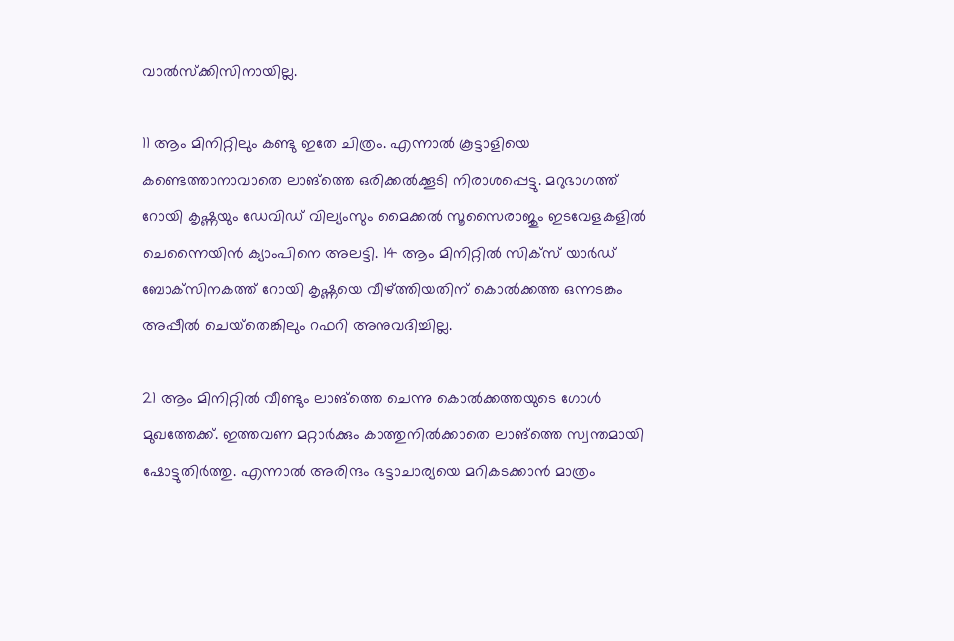വാല്‍സ്‌ക്കിസിനായില്ല.

11 ആം മിനിറ്റിലും കണ്ടു ഇതേ ചിത്രം. എന്നാല്‍ കൂട്ടാളിയെ കണ്ടെത്താനാവാതെ ലാങ്‌ത്തെ ഒരിക്കല്‍ക്കൂടി നിരാശപ്പെട്ടു. മറുഭാഗത്ത് റോയി കൃഷ്ണയും ഡേവിഡ് വില്യംസും മൈക്കല്‍ സൂസൈരാജും ഇടവേളകളില്‍ ചെന്നൈയിന്‍ ക്യാംപിനെ അലട്ടി. 14 ആം മിനിറ്റില്‍ സിക്‌സ് യാര്‍ഡ് ബോക്‌സിനകത്ത് റോയി കൃഷ്ണയെ വീഴ്ത്തിയതിന് കൊല്‍ക്കത്ത ഒന്നടങ്കം അപ്പീല്‍ ചെയ്‌തെങ്കിലും റഫറി അനുവദിച്ചില്ല.

21 ആം മിനിറ്റില്‍ വീണ്ടും ലാങ്‌ത്തെ ചെന്നു കൊല്‍ക്കത്തയുടെ ഗോള്‍ മുഖത്തേക്ക്. ഇത്തവണ മറ്റാര്‍ക്കും കാത്തുനില്‍ക്കാതെ ലാങ്‌ത്തെ സ്വന്തമായി ഷോട്ടുതിര്‍ത്തു. എന്നാല്‍ അരിന്ദം ഭട്ടാചാര്യയെ മറികടക്കാന്‍ മാത്രം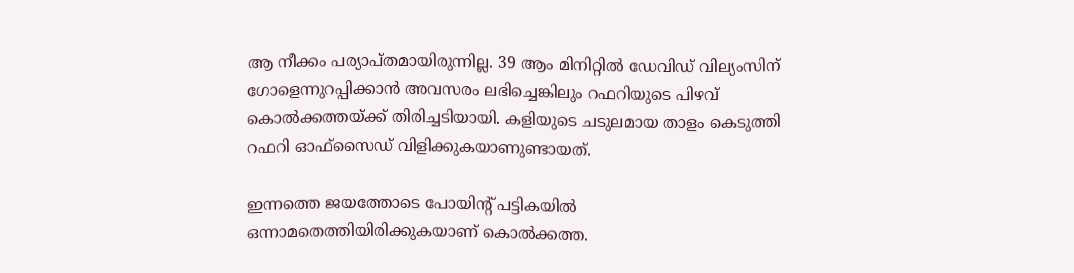ആ നീക്കം പര്യാപ്തമായിരുന്നില്ല. 39 ആം മിനിറ്റില്‍ ഡേവിഡ് വില്യംസിന് ഗോളെന്നുറപ്പിക്കാന്‍ അവസരം ലഭിച്ചെങ്കിലും റഫറിയുടെ പിഴവ് കൊല്‍ക്കത്തയ്ക്ക് തിരിച്ചടിയായി. കളിയുടെ ചടുലമായ താളം കെടുത്തി റഫറി ഓഫ്‌സൈഡ് വിളിക്കുകയാണുണ്ടായത്.

ഇന്നത്തെ ജയത്തോടെ പോയിന്റ് പട്ടികയില്‍ ഒന്നാമതെത്തിയിരിക്കുകയാണ് കൊല്‍ക്കത്ത.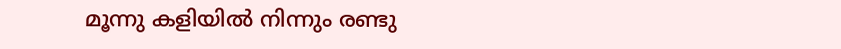മൂന്നു കളിയില്‍ നിന്നും രണ്ടു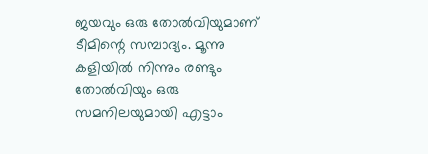ജയവും ഒരു തോല്‍വിയുമാണ് ടീമിന്റെ സമ്പാദ്യം. മൂന്നു കളിയില്‍ നിന്നും രണ്ടും തോല്‍വിയും ഒരു സമനിലയുമായി എട്ടാം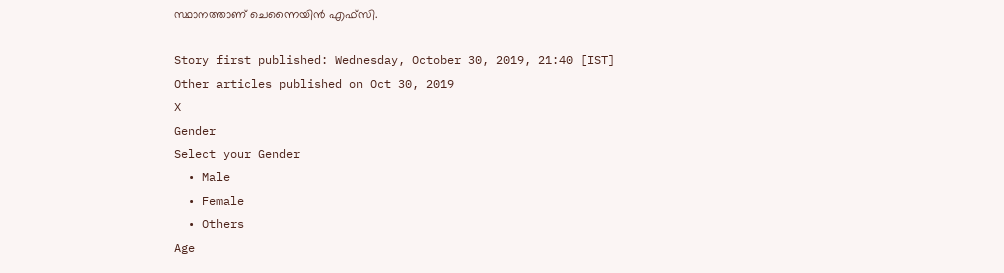സ്ഥാനത്താണ് ചെന്നൈയിന്‍ എഫ്‌സി.

Story first published: Wednesday, October 30, 2019, 21:40 [IST]
Other articles published on Oct 30, 2019
X
Gender
Select your Gender
  • Male
  • Female
  • Others
Age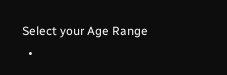Select your Age Range
  •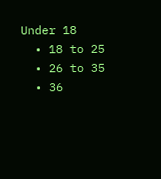Under 18
  • 18 to 25
  • 26 to 35
  • 36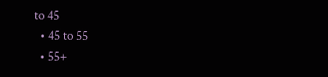to 45
  • 45 to 55
  • 55+